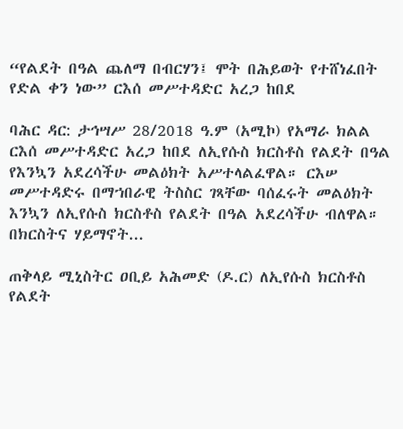“የልደት በዓል ጨለማ በብርሃን፤ ሞት በሕይወት የተሸነፈበት የድል ቀን ነው” ርእሰ መሥተዳድር አረጋ ከበደ

ባሕር ዳር: ታኅሣሥ 28/2018 ዓ.ም (አሚኮ) የአማራ ክልል ርእሰ መሥተዳድር አረጋ ከበደ ለኢየሱስ ክርስቶስ የልደት በዓል የእንኳን አደረሳችሁ መልዕክት አሥተላልፈዋል። ርእሠ መሥተዳድሩ በማኀበራዊ ትስስር ገጻቸው ባሰፈሩት መልዕክት እንኳን ለኢየሱስ ክርስቶስ የልደት በዓል አደረሳችሁ ብለዋል። በክርስትና ሃይማኖት...

ጠቅላይ ሚኒስትር ዐቢይ አሕመድ (ዶ.ር) ለኢየሱስ ክርስቶስ የልደት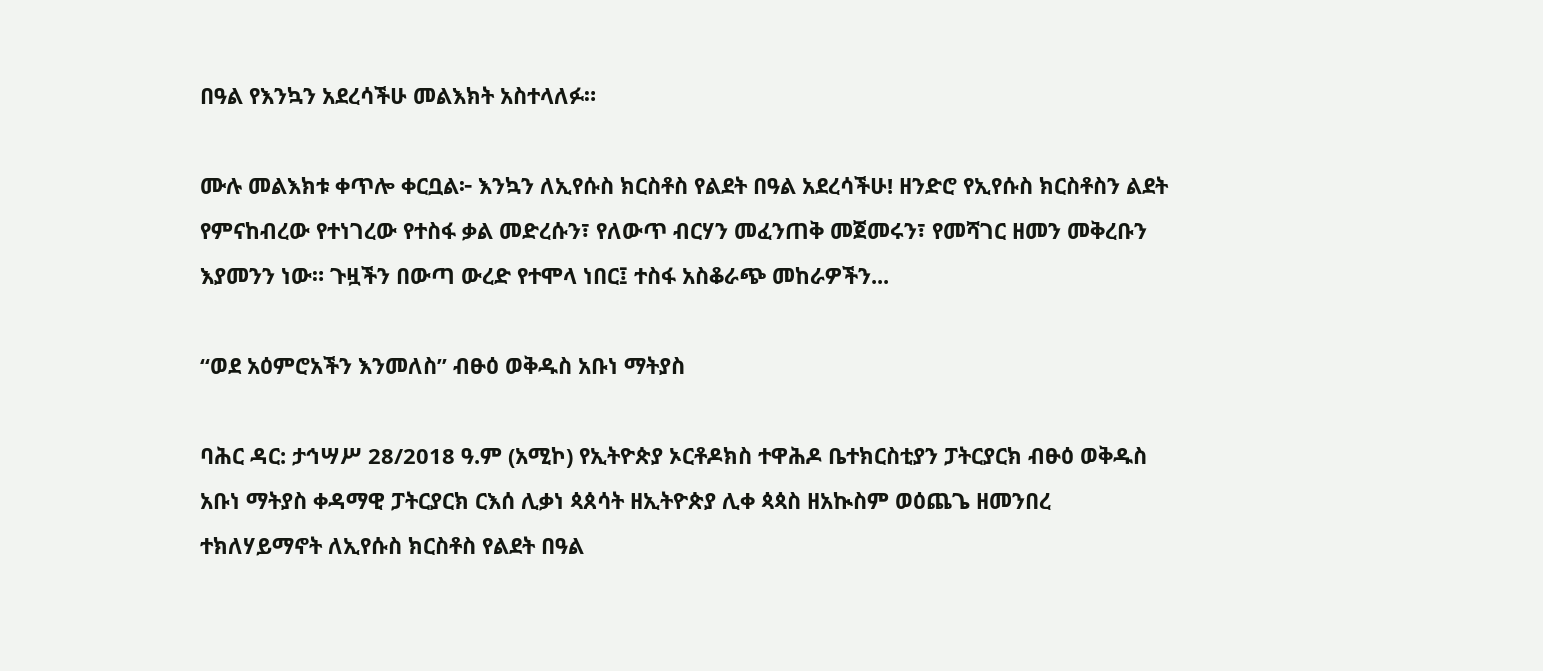በዓል የእንኳን አደረሳችሁ መልእክት አስተላለፉ።

ሙሉ መልእክቱ ቀጥሎ ቀርቧል፦ እንኳን ለኢየሱስ ክርስቶስ የልደት በዓል አደረሳችሁ! ዘንድሮ የኢየሱስ ክርስቶስን ልደት የምናከብረው የተነገረው የተስፋ ቃል መድረሱን፣ የለውጥ ብርሃን መፈንጠቅ መጀመሩን፣ የመሻገር ዘመን መቅረቡን እያመንን ነው። ጉዟችን በውጣ ውረድ የተሞላ ነበር፤ ተስፋ አስቆራጭ መከራዎችን...

“ወደ አዕምሮአችን እንመለስ” ብፁዕ ወቅዱስ አቡነ ማትያስ

ባሕር ዳር: ታኅሣሥ 28/2018 ዓ.ም (አሚኮ) የኢትዮጵያ ኦርቶዶክስ ተዋሕዶ ቤተክርስቲያን ፓትርያርክ ብፁዕ ወቅዱስ አቡነ ማትያስ ቀዳማዊ ፓትርያርክ ርእሰ ሊቃነ ጳጰሳት ዘኢትዮጵያ ሊቀ ጳጳስ ዘአኲስም ወዕጨጌ ዘመንበረ ተክለሃይማኖት ለኢየሱስ ክርስቶስ የልደት በዓል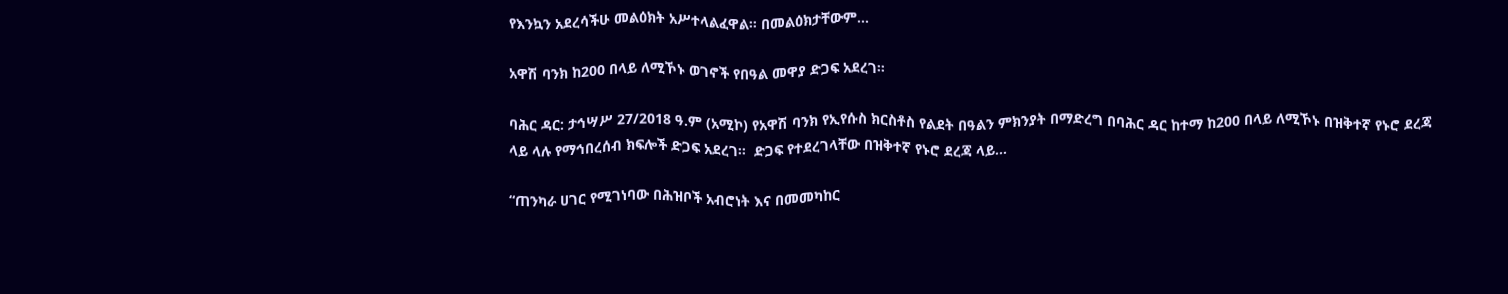የእንኳን አደረሳችሁ መልዕክት አሥተላልፈዋል። በመልዕክታቸውም...

አዋሽ ባንክ ከ200 በላይ ለሚኾኑ ወገኖች የበዓል መዋያ ድጋፍ አደረገ።

ባሕር ዳር: ታኅሣሥ 27/2018 ዓ.ም (አሚኮ) የአዋሽ ባንክ የኢየሱስ ክርስቶስ የልደት በዓልን ምክንያት በማድረግ በባሕር ዳር ከተማ ከ200 በላይ ለሚኾኑ በዝቅተኛ የኑሮ ደረጃ ላይ ላሉ የማኅበረሰብ ክፍሎች ድጋፍ አደረገ፡፡  ድጋፍ የተደረገላቸው በዝቅተኛ የኑሮ ደረጃ ላይ...

“ጠንካራ ሀገር የሚገነባው በሕዝቦች አብሮነት እና በመመካከር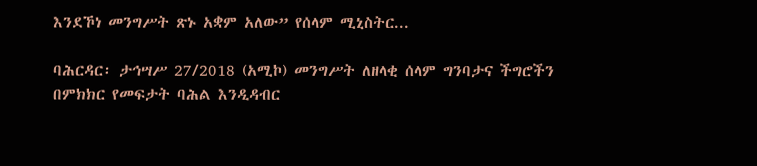እንደኾነ መንግሥት ጽኑ አቋም አለው” የሰላም ሚኒስትር...

ባሕርዳር፡ ታኅሣሥ 27/2018 (አሚኮ) መንግሥት ለዘላቂ ሰላም ግንባታና ችግሮችን በምክክር የመፍታት ባሕል እንዲዳብር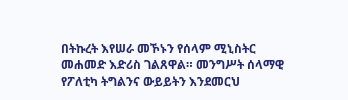በትኩረት እየሠራ መኾኑን የሰላም ሚኒስትር መሐመድ እድሪስ ገልጸዋል። መንግሥት ሰላማዊ የፖለቲካ ትግልንና ውይይትን እንደመርህ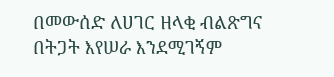በመውሰድ ለሀገር ዘላቂ ብልጽግና በትጋት እየሠራ እንደሚገኝም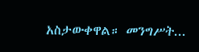አስታውቀዋል። መንግሥት...